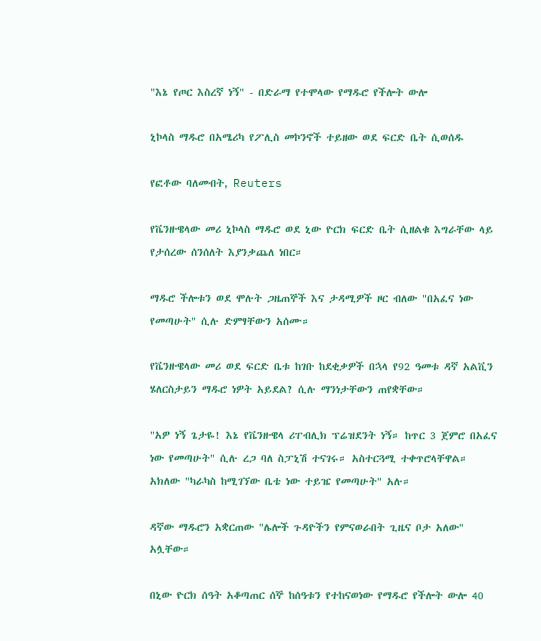"እኔ የጦር እስረኛ ነኝ" - በድራማ የተሞላው የማዱሮ የችሎት ውሎ

ኒኮላስ ማዱሮ በአሜሪካ የፖሊስ መኮንኖች ተይዘው ወደ ፍርድ ቤት ሲወሰዱ

የፎቶው ባለመብት, Reuters

የቬንዙዌላው መሪ ኒኮላስ ማዱሮ ወደ ኒው ዮርክ ፍርድ ቤት ሲዘልቁ እግራቸው ላይ የታሰረው ሰንሰለት እያንቃጨለ ነበር።

ማዱሮ ችሎቱን ወደ ሞሉት ጋዜጠኞች እና ታዳሚዎች ዞር ብለው "በአፈና ነው የመጣሁት" ሲሉ ድምፃቸውን አሰሙ።

የቬንዙዌላው መሪ ወደ ፍርድ ቤቱ ከገቡ ከደቂቃዎች በኋላ የ92 ዓመቱ ዳኛ አልቪን ሄለርስታይን ማዱሮ ነዎት አይደል? ሲሉ ማንነታቸውን ጠየቋቸው።

"አዎ ነኝ ጌታዬ! እኔ የቬንዙዌላ ሪፐብሊክ ፕሬዝደንት ነኝ። ከጥር 3 ጀምሮ በአፈና ነው የመጣሁት" ሲሉ ረጋ ባለ ስፓኒሽ ተናገሩ። አስተርጓሚ ተቀጥሮላቸዋል። አክለው "ካራካስ ከሚገኘው ቤቴ ነው ተይዤ የመጣሁት" አሉ።

ዳኛው ማዱሮን አቋርጠው "ሌሎች ጉዳዮችን የምናወራበት ጊዜና ቦታ አለው" አሏቸው።

በኒው ዮርክ ሰዓት አቆጣጠር ሰኞ ከሰዓቱን የተከናወነው የማዱሮ የችሎት ውሎ 40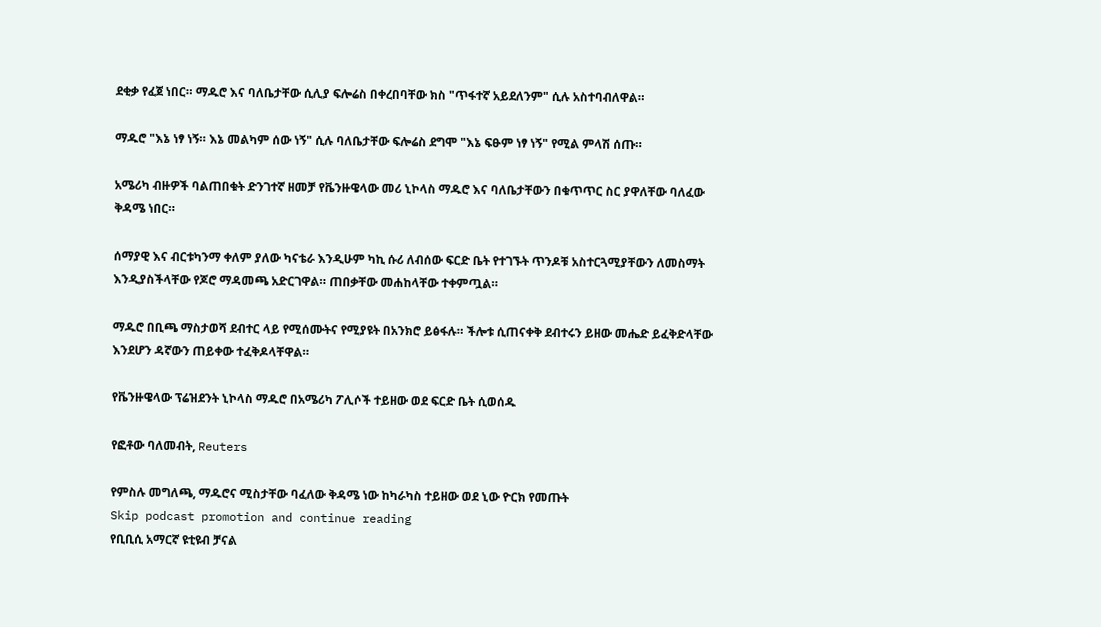ደቂቃ የፈጀ ነበር። ማዱሮ እና ባለቤታቸው ሲሊያ ፍሎሬስ በቀረበባቸው ክስ "ጥፋተኛ አይደለንም" ሲሉ አስተባብለዋል።

ማዱሮ "እኔ ነፃ ነኝ። እኔ መልካም ሰው ነኝ" ሲሉ ባለቤታቸው ፍሎሬስ ደግሞ "እኔ ፍፁም ነፃ ነኝ" የሚል ምላሽ ሰጡ።

አሜሪካ ብዙዎች ባልጠበቁት ድንገተኛ ዘመቻ የቬንዙዌላው መሪ ኒኮላስ ማዱሮ እና ባለቤታቸውን በቁጥጥር ስር ያዋለቸው ባለፈው ቅዳሜ ነበር።

ሰማያዊ እና ብርቱካንማ ቀለም ያለው ካናቴራ እንዲሁም ካኪ ሱሪ ለብሰው ፍርድ ቤት የተገኙት ጥንዶቹ አስተርጓሚያቸውን ለመስማት እንዲያስችላቸው የጆሮ ማዳመጫ አድርገዋል። ጠበቃቸው መሐከላቸው ተቀምጧል።

ማዱሮ በቢጫ ማስታወሻ ደብተር ላይ የሚሰሙትና የሚያዩት በአንክሮ ይፅፋሉ። ችሎቱ ሲጠናቀቅ ደብተሩን ይዘው መሔድ ይፈቅድላቸው እንደሆን ዳኛውን ጠይቀው ተፈቅዶላቸዋል።

የቬንዙዌላው ፕሬዝደንት ኒኮላስ ማዱሮ በአሜሪካ ፖሊሶች ተይዘው ወደ ፍርድ ቤት ሲወሰዱ

የፎቶው ባለመብት, Reuters

የምስሉ መግለጫ, ማዱሮና ሚስታቸው ባፈለው ቅዳሜ ነው ከካራካስ ተይዘው ወደ ኒው ዮርክ የመጡት
Skip podcast promotion and continue reading
የቢቢሲ አማርኛ ዩቲዩብ ቻናል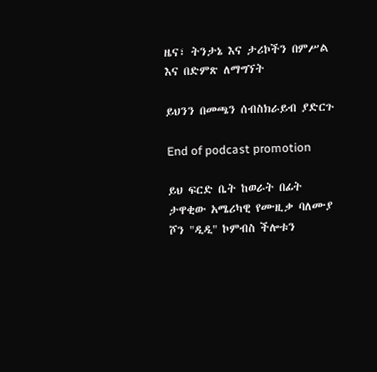ዜና፣ ትንታኔ እና ታሪኮችን በምሥል እና በድምጽ ለማግኘት

ይህንን በመጫን ሰብስክራይብ ያድርጉ

End of podcast promotion

ይህ ፍርድ ቤት ከወራት በፊት ታዋቂው አሜሪካዊ የሙዚቃ ባለሙያ ሾን "ዲዲ" ኮምብስ ችሎቱን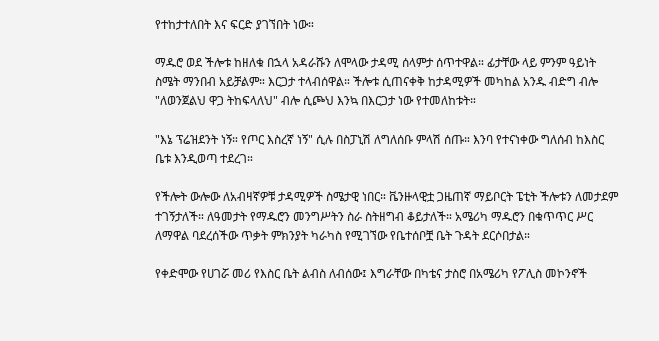የተከታተለበት እና ፍርድ ያገኘበት ነው።

ማዱሮ ወደ ችሎቱ ከዘለቁ በኋላ አዳራሹን ለሞላው ታዳሚ ሰላምታ ሰጥተዋል። ፊታቸው ላይ ምንም ዓይነት ስሜት ማንበብ አይቻልም። እርጋታ ተላብሰዋል። ችሎቱ ሲጠናቀቅ ከታዳሚዎች መካከል አንዱ ብድግ ብሎ "ለወንጀልህ ዋጋ ትከፍላለህ" ብሎ ሲጮህ እንኳ በእርጋታ ነው የተመለከቱት።

"እኔ ፕሬዝደንት ነኝ። የጦር እስረኛ ነኝ" ሲሉ በስፓኒሽ ለግለሰቡ ምላሽ ሰጡ። እንባ የተናነቀው ግለሰብ ከእስር ቤቱ እንዲወጣ ተደረገ።

የችሎት ውሎው ለአብዛኛዎቹ ታዳሚዎች ስሜታዊ ነበር። ቬንዙላዊቷ ጋዜጠኛ ማይቦርት ፔቲት ችሎቱን ለመታደም ተገኝታለች። ለዓመታት የማዱሮን መንግሥትን ስራ ስትዘግብ ቆይታለች። አሜሪካ ማዱሮን በቁጥጥር ሥር ለማዋል ባደረሰችው ጥቃት ምክንያት ካራካስ የሚገኘው የቤተሰቦቿ ቤት ጉዳት ደርሶበታል።

የቀድሞው የሀገሯ መሪ የእስር ቤት ልብስ ለብሰው፤ እግራቸው በካቴና ታስሮ በአሜሪካ የፖሊስ መኮንኖች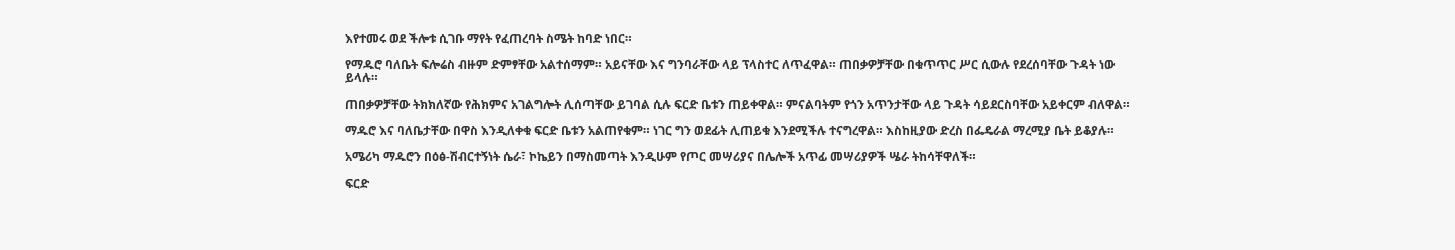እየተመሩ ወደ ችሎቱ ሲገቡ ማየት የፈጠረባት ስሜት ከባድ ነበር።

የማዱሮ ባለቤት ፍሎሬስ ብዙም ድምፃቸው አልተሰማም። አይናቸው እና ግንባራቸው ላይ ፕላስተር ለጥፈዋል። ጠበቃዎቻቸው በቁጥጥር ሥር ሲውሉ የደረሰባቸው ጉዳት ነው ይላሉ።

ጠበቃዎቻቸው ትክክለኛው የሕክምና አገልግሎት ሊሰጣቸው ይገባል ሲሉ ፍርድ ቤቱን ጠይቀዋል። ምናልባትም የጎን አጥንታቸው ላይ ጉዳት ሳይደርስባቸው አይቀርም ብለዋል።

ማዱሮ እና ባለቤታቸው በዋስ እንዲለቀቁ ፍርድ ቤቱን አልጠየቁም። ነገር ግን ወደፊት ሊጠይቁ እንደሚችሉ ተናግረዋል። እስከዚያው ድረስ በፌዴራል ማረሚያ ቤት ይቆያሉ።

አሜሪካ ማዱሮን በዕፅ-ሽብርተኝነት ሴራ፣ ኮኬይን በማስመጣት እንዲሁም የጦር መሣሪያና በሌሎች አጥፊ መሣሪያዎች ሤራ ትከሳቸዋለች።

ፍርድ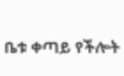ቤቱ ቀጣይ የችሎት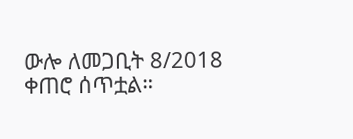ውሎ ለመጋቢት 8/2018 ቀጠሮ ሰጥቷል።